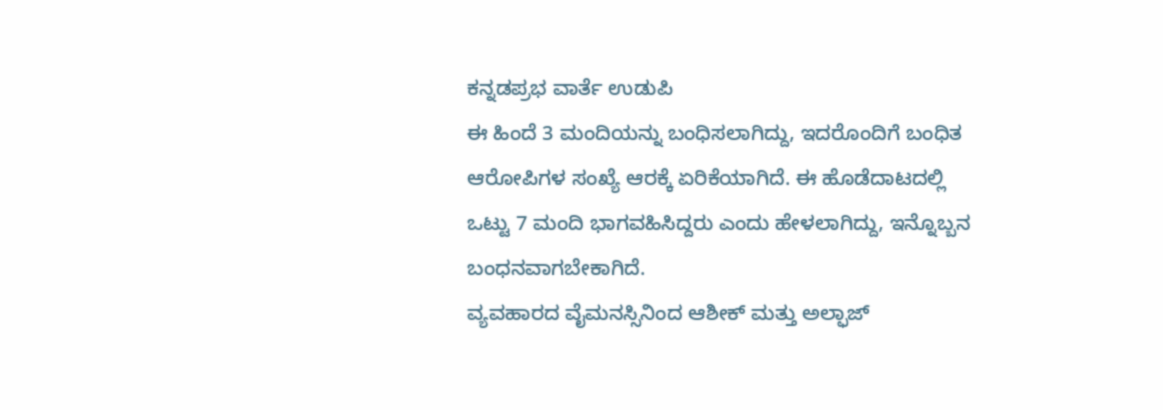ಕನ್ನಡಪ್ರಭ ವಾರ್ತೆ ಉಡುಪಿ
ಈ ಹಿಂದೆ 3 ಮಂದಿಯನ್ನು ಬಂಧಿಸಲಾಗಿದ್ದು, ಇದರೊಂದಿಗೆ ಬಂಧಿತ ಆರೋಪಿಗಳ ಸಂಖ್ಯೆ ಆರಕ್ಕೆ ಏರಿಕೆಯಾಗಿದೆ. ಈ ಹೊಡೆದಾಟದಲ್ಲಿ ಒಟ್ಟು 7 ಮಂದಿ ಭಾಗವಹಿಸಿದ್ದರು ಎಂದು ಹೇಳಲಾಗಿದ್ದು, ಇನ್ನೊಬ್ಬನ ಬಂಧನವಾಗಬೇಕಾಗಿದೆ.
ವ್ಯವಹಾರದ ವೈಮನಸ್ಸಿನಿಂದ ಆಶೀಕ್ ಮತ್ತು ಅಲ್ಫಾಜ್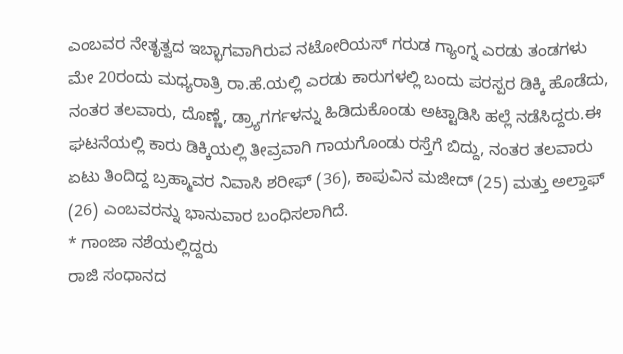ಎಂಬವರ ನೇತೃತ್ವದ ಇಬ್ಭಾಗವಾಗಿರುವ ನಟೋರಿಯಸ್ ಗರುಡ ಗ್ಯಾಂಗ್ನ ಎರಡು ತಂಡಗಳು ಮೇ 20ರಂದು ಮಧ್ಯರಾತ್ರಿ ರಾ.ಹೆ.ಯಲ್ಲಿ ಎರಡು ಕಾರುಗಳಲ್ಲಿ ಬಂದು ಪರಸ್ಪರ ಡಿಕ್ಕಿ ಹೊಡೆದು, ನಂತರ ತಲವಾರು, ದೊಣ್ಣೆ, ಡ್ರ್ಯಾಗರ್ಗಳನ್ನು ಹಿಡಿದುಕೊಂಡು ಅಟ್ಟಾಡಿಸಿ ಹಲ್ಲೆ ನಡೆಸಿದ್ದರು.ಈ ಘಟನೆಯಲ್ಲಿ ಕಾರು ಡಿಕ್ಕಿಯಲ್ಲಿ ತೀವ್ರವಾಗಿ ಗಾಯಗೊಂಡು ರಸ್ತೆಗೆ ಬಿದ್ದು, ನಂತರ ತಲವಾರು ಏಟು ತಿಂದಿದ್ದ ಬ್ರಹ್ಮಾವರ ನಿವಾಸಿ ಶರೀಫ್ (36), ಕಾಪುವಿನ ಮಜೀದ್ (25) ಮತ್ತು ಅಲ್ತಾಫ್ (26) ಎಂಬವರನ್ನು ಭಾನುವಾರ ಬಂಧಿಸಲಾಗಿದೆ.
* ಗಾಂಜಾ ನಶೆಯಲ್ಲಿದ್ದರು
ರಾಜಿ ಸಂಧಾನದ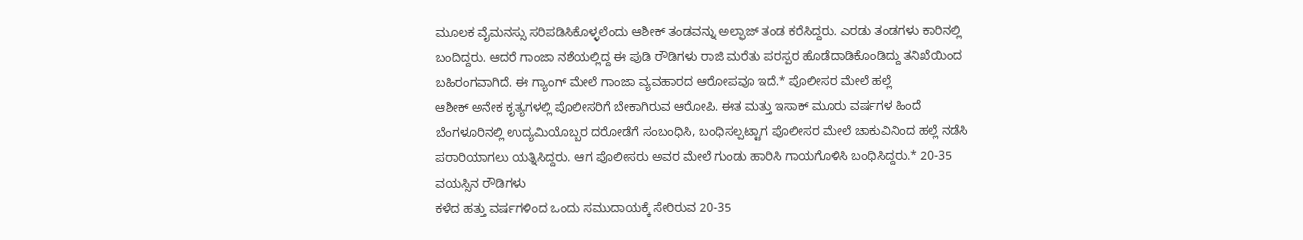ಮೂಲಕ ವೈಮನಸ್ಸು ಸರಿಪಡಿಸಿಕೊಳ್ಳಲೆಂದು ಆಶೀಕ್ ತಂಡವನ್ನು ಅಲ್ಫಾಜ್ ತಂಡ ಕರೆಸಿದ್ದರು. ಎರಡು ತಂಡಗಳು ಕಾರಿನಲ್ಲಿ ಬಂದಿದ್ದರು. ಆದರೆ ಗಾಂಜಾ ನಶೆಯಲ್ಲಿದ್ದ ಈ ಪುಡಿ ರೌಡಿಗಳು ರಾಜಿ ಮರೆತು ಪರಸ್ಪರ ಹೊಡೆದಾಡಿಕೊಂಡಿದ್ದು ತನಿಖೆಯಿಂದ ಬಹಿರಂಗವಾಗಿದೆ. ಈ ಗ್ಯಾಂಗ್ ಮೇಲೆ ಗಾಂಜಾ ವ್ಯವಹಾರದ ಆರೋಪವೂ ಇದೆ.* ಪೊಲೀಸರ ಮೇಲೆ ಹಲ್ಲೆ
ಆಶೀಕ್ ಅನೇಕ ಕೃತ್ಯಗಳಲ್ಲಿ ಪೊಲೀಸರಿಗೆ ಬೇಕಾಗಿರುವ ಆರೋಪಿ. ಈತ ಮತ್ತು ಇಸಾಕ್ ಮೂರು ವರ್ಷಗಳ ಹಿಂದೆ ಬೆಂಗಳೂರಿನಲ್ಲಿ ಉದ್ಯಮಿಯೊಬ್ಬರ ದರೋಡೆಗೆ ಸಂಬಂಧಿಸಿ, ಬಂಧಿಸಲ್ಪಟ್ಟಾಗ ಪೊಲೀಸರ ಮೇಲೆ ಚಾಕುವಿನಿಂದ ಹಲ್ಲೆ ನಡೆಸಿ ಪರಾರಿಯಾಗಲು ಯತ್ನಿಸಿದ್ದರು. ಆಗ ಪೊಲೀಸರು ಅವರ ಮೇಲೆ ಗುಂಡು ಹಾರಿಸಿ ಗಾಯಗೊಳಿಸಿ ಬಂಧಿಸಿದ್ದರು.* 20-35 ವಯಸ್ಸಿನ ರೌಡಿಗಳು
ಕಳೆದ ಹತ್ತು ವರ್ಷಗಳಿಂದ ಒಂದು ಸಮುದಾಯಕ್ಕೆ ಸೇರಿರುವ 20-35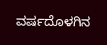ವರ್ಷದೊಳಗಿನ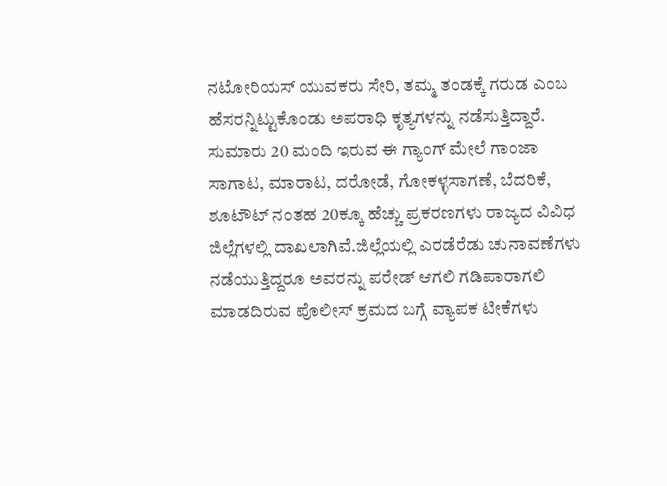ನಟೋರಿಯಸ್ ಯುವಕರು ಸೇರಿ, ತಮ್ಮ ತಂಡಕ್ಕೆ ಗರುಡ ಎಂಬ ಹೆಸರನ್ನಿಟ್ಟುಕೊಂಡು ಅಪರಾಧಿ ಕೃತ್ಯಗಳನ್ನು ನಡೆಸುತ್ತಿದ್ದಾರೆ. ಸುಮಾರು 20 ಮಂದಿ ಇರುವ ಈ ಗ್ಯಾಂಗ್ ಮೇಲೆ ಗಾಂಜಾ ಸಾಗಾಟ, ಮಾರಾಟ, ದರೋಡೆ, ಗೋಕಳ್ಳಸಾಗಣೆ, ಬೆದರಿಕೆ, ಶೂಟೌಟ್ ನಂತಹ 20ಕ್ಕೂ ಹೆಚ್ಚು ಪ್ರಕರಣಗಳು ರಾಜ್ಯದ ವಿವಿಧ ಜಿಲ್ಲೆಗಳಲ್ಲಿ ದಾಖಲಾಗಿವೆ.ಜಿಲ್ಲೆಯಲ್ಲಿ ಎರಡೆರೆಡು ಚುನಾವಣೆಗಳು ನಡೆಯುತ್ತಿದ್ದರೂ ಅವರನ್ನು ಪರೇಡ್ ಆಗಲಿ ಗಡಿಪಾರಾಗಲಿ ಮಾಡದಿರುವ ಪೊಲೀಸ್ ಕ್ರಮದ ಬಗ್ಗೆ ವ್ಯಾಪಕ ಟೀಕೆಗಳು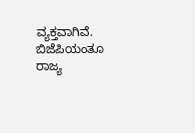ವ್ಯಕ್ತವಾಗಿವೆ. ಬಿಜೆಪಿಯಂತೂ ರಾಜ್ಯ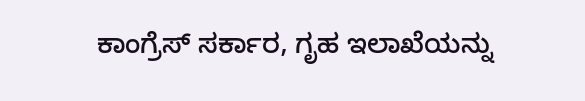ಕಾಂಗ್ರೆಸ್ ಸರ್ಕಾರ, ಗೃಹ ಇಲಾಖೆಯನ್ನು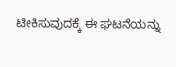ಟೀಕಿಸುವುದಕ್ಕೆ ಈ ಘಟನೆಯನ್ನು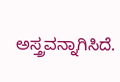ಅಸ್ತ್ರವನ್ನಾಗಿಸಿದೆ.